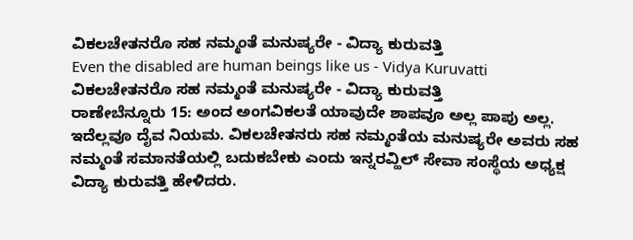ವಿಕಲಚೇತನರೊ ಸಹ ನಮ್ಮಂತೆ ಮನುಷ್ಯರೇ - ವಿದ್ಯಾ ಕುರುವತ್ತಿ
Even the disabled are human beings like us - Vidya Kuruvatti
ವಿಕಲಚೇತನರೊ ಸಹ ನಮ್ಮಂತೆ ಮನುಷ್ಯರೇ - ವಿದ್ಯಾ ಕುರುವತ್ತಿ
ರಾಣೇಬೆನ್ನೂರು 15: ಅಂದ ಅಂಗವಿಕಲತೆ ಯಾವುದೇ ಶಾಪವೂ ಅಲ್ಲ ಪಾಪು ಅಲ್ಲ. ಇದೆಲ್ಲವೂ ದೈವ ನಿಯಮ. ವಿಕಲಚೇತನರು ಸಹ ನಮ್ಮಂತೆಯ ಮನುಷ್ಯರೇ ಅವರು ಸಹ ನಮ್ಮಂತೆ ಸಮಾನತೆಯಲ್ಲಿ ಬದುಕಬೇಕು ಎಂದು ಇನ್ನರವ್ಹಿಲ್ ಸೇವಾ ಸಂಸ್ಥೆಯ ಅಧ್ಯಕ್ಷ ವಿದ್ಯಾ ಕುರುವತ್ತಿ ಹೇಳಿದರು.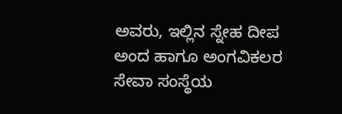ಅವರು, ಇಲ್ಲಿನ ಸ್ನೇಹ ದೀಪ ಅಂದ ಹಾಗೂ ಅಂಗವಿಕಲರ ಸೇವಾ ಸಂಸ್ಥೆಯ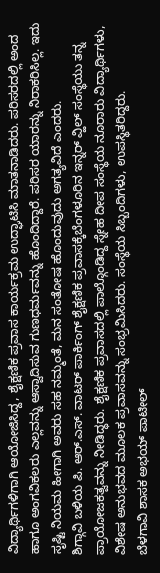ವಿದ್ಯಾರ್ಥಿಗಳಿಗಾಗಿ ಆಯೋಜಿಸಿದ್ದ, ಶೈಕ್ಷಣಿಕ ಪ್ರವಾಸ ಕಾರ್ಯಕ್ರಮ ಉದ್ಘಾಟಿಸಿ ಮಾತನಾಡಿದರು. ಪರಿಸರದಲ್ಲಿ ಅಂದ ಹಾಗೂ ಅಂಗವಿಕಲರು ಎಲ್ಲವನ್ನು ಆಸ್ವಾದಿಸುವ ಗುಣಧರ್ಮವನ್ನು ಹೊಂದಿದ್ದಾರೆ. ಪರಿಸರ ಯಾರನ್ನು ನಿರಾಕರಿಸಿಲ್ಲ. ಇದು ಸೃಷ್ಟಿ ನಿಯಮ ಹೀಗಾಗಿ ಅವರು ಸಹ ನಮ್ಮಂತೆ, ಮನ ಸಂತೋಷ ಹೊಂದುವುದು ಅಗತ್ಯವಿದೆ ಎಂದರು.
ಶಿಗ್ಗಾವಿ ಬಳಿಯ ಪಿ. ಆರ್.ಎಸ್. ವಾಟರ್ ಪಾರ್ಕಿಂಗ್ ಶೈಕ್ಷಣಿಕ ಪ್ರವಾಸಕ್ಕೆಬೆಂಗಳೂರಿನ ಇನ್ನರ್ ವ್ಹಿಲ್ ಸಂಸ್ಥೆಯು ತನ್ನ ಪ್ರಾಯೋಜಕತ್ವವನ್ನು ನೀಡಿದ್ಧರು. ಶೈಕ್ಷಣಿಕ ಪ್ರವಾಸದಲ್ಲಿ ಪಾಲ್ಗೊಂಡಿದ್ದ ಸ್ನೇಹ ದೀಪ ಸಂಸ್ಥೆಯ ನೂರಾರು ವಿದ್ಯಾರ್ಥಿಗಳು, ವಿಶೇಷ ಅನುಭವದ ಮೂಲಕ ಪ್ರವಾಸವನ್ನು ಸಂಭ್ರಮಿಸಿದರು. ಸಂಸ್ಥೆಯ ಸಿಬ್ಬಂದಿಗಳು, ಉಪಸ್ಥಿತರಿದ್ದರು.
ಬೆಳಗಾವಿ ಶಾಸಕ ಅಭಯ್ ಪಾಟೀಲ್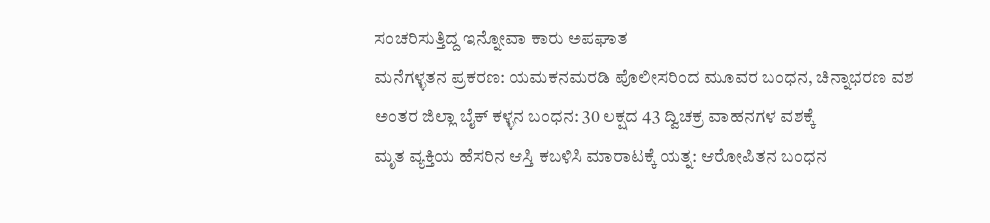ಸಂಚರಿಸುತ್ತಿದ್ದ ಇನ್ನೋವಾ ಕಾರು ಅಪಘಾತ
ಮನೆಗಳ್ಳತನ ಪ್ರಕರಣ: ಯಮಕನಮರಡಿ ಪೊಲೀಸರಿಂದ ಮೂವರ ಬಂಧನ, ಚಿನ್ನಾಭರಣ ವಶ
ಅಂತರ ಜಿಲ್ಲಾ ಬೈಕ್ ಕಳ್ಳನ ಬಂಧನ: 30 ಲಕ್ಷದ 43 ದ್ವಿಚಕ್ರ ವಾಹನಗಳ ವಶಕ್ಕೆ
ಮೃತ ವ್ಯಕ್ತಿಯ ಹೆಸರಿನ ಆಸ್ತಿ ಕಬಳಿಸಿ ಮಾರಾಟಕ್ಕೆ ಯತ್ನ: ಆರೋಪಿತನ ಬಂಧನ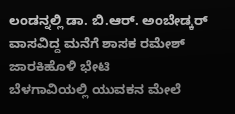ಲಂಡನ್ನಲ್ಲಿ ಡಾ. ಬಿ.ಆರ್. ಅಂಬೇಡ್ಕರ್ ವಾಸವಿದ್ದ ಮನೆಗೆ ಶಾಸಕ ರಮೇಶ್ ಜಾರಕಿಹೊಳಿ ಭೇಟಿ
ಬೆಳಗಾವಿಯಲ್ಲಿ ಯುವಕನ ಮೇಲೆ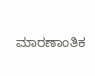ಮಾರಣಾಂತಿಕ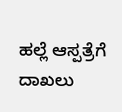ಹಲ್ಲೆ ಆಸ್ಪತ್ರೆಗೆ ದಾಖಲು